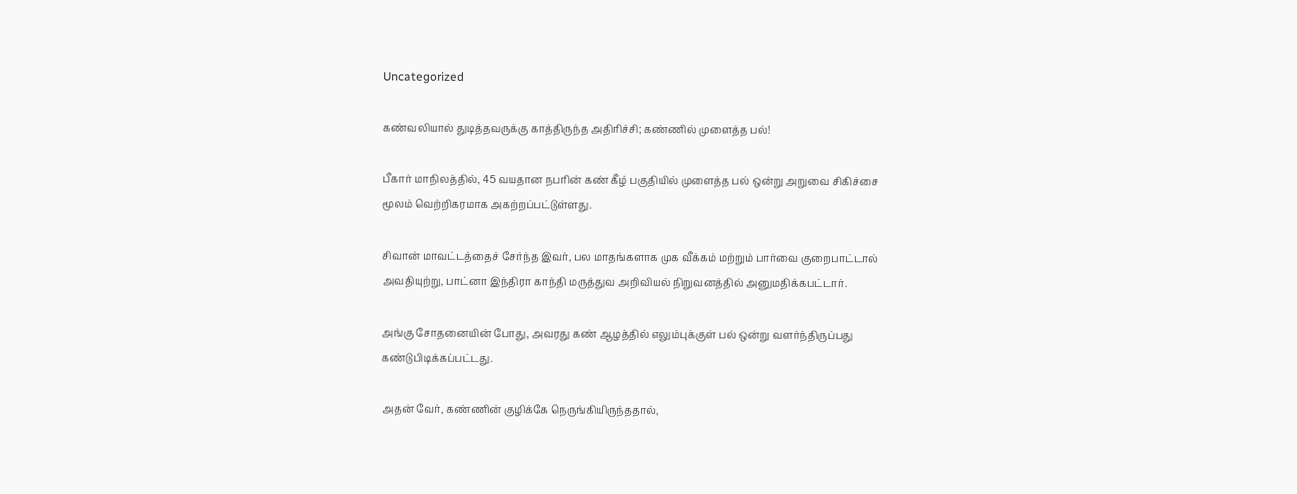Uncategorized

கண்வலியால் துடித்தவருக்கு காத்திருந்த அதிரிச்சி; கண்ணில் முளைத்த பல்!

பீகார் மாநிலத்தில், 45 வயதான நபரின் கண் கீழ் பகுதியில் முளைத்த பல் ஒன்று அறுவை சிகிச்சை மூலம் வெற்றிகரமாக அகற்றப்பட்டுள்ளது.

சிவான் மாவட்டத்தைச் சேர்ந்த இவர், பல மாதங்களாக முக வீக்கம் மற்றும் பார்வை குறைபாட்டால் அவதியுற்று, பாட்னா இந்திரா காந்தி மருத்துவ அறிவியல் நிறுவனத்தில் அனுமதிக்கபட்டார்.

அங்கு சோதனையின் போது, அவரது கண் ஆழத்தில் எலும்புக்குள் பல் ஒன்று வளர்ந்திருப்பது கண்டுபிடிக்கப்பட்டது.

அதன் வேர், கண்ணின் குழிக்கே நெருங்கியிருந்ததால்,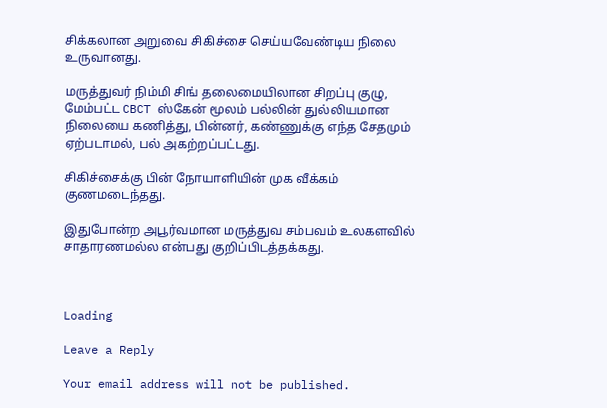சிக்கலான அறுவை சிகிச்சை செய்யவேண்டிய நிலை உருவானது.

மருத்துவர் நிம்மி சிங் தலைமையிலான சிறப்பு குழு, மேம்பட்ட CBCT ஸ்கேன் மூலம் பல்லின் துல்லியமான நிலையை கணித்து, பின்னர், கண்ணுக்கு எந்த சேதமும் ஏற்படாமல், பல் அகற்றப்பட்டது.

சிகிச்சைக்கு பின் நோயாளியின் முக வீக்கம் குணமடைந்தது.

இதுபோன்ற அபூர்வமான மருத்துவ சம்பவம் உலகளவில் சாதாரணமல்ல என்பது குறிப்பிடத்தக்கது.



Loading

Leave a Reply

Your email address will not be published.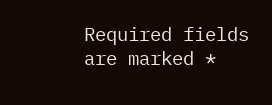Required fields are marked *